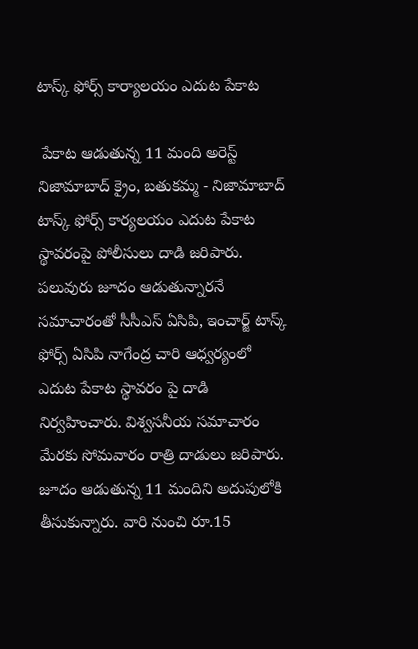టాస్క్ ఫోర్స్ కార్యాలయం ఎదుట పేకాట

 పేకాట ఆడుతున్న 11 మంది అరెస్ట్ నిజామాబాద్ క్రైం, బతుకమ్మ - నిజామాబాద్ టాస్క్ ఫోర్స్ కార్యలయం ఎదుట పేకాట స్థావరంపై పోలీసులు దాడి జరిపారు. పలువురు జూదం ఆడుతున్నారనే సమాచారంతో సీసీఎస్ ఏసిపి, ఇంచార్జ్ టాస్క్ ఫోర్స్ ఏసిపి నాగేంద్ర చారి ఆధ్వర్యంలో ఎదుట పేకాట స్థావరం పై దాడి నిర్వహించారు. విశ్వసనీయ సమాచారం మేరకు సోమవారం రాత్రి దాడులు జరిపారు. జూదం ఆడుతున్న 11 మందిని అదుపులోకి తీసుకున్నారు. వారి నుంచి రూ.15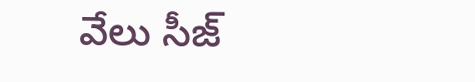వేలు సీజ్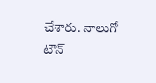చేశారు. నాలుగో టౌన్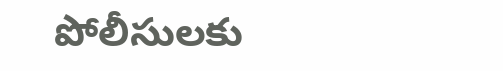పోలీసులకు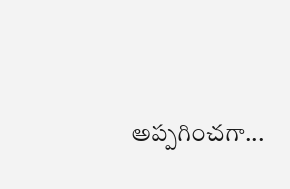అప్పగించగా...